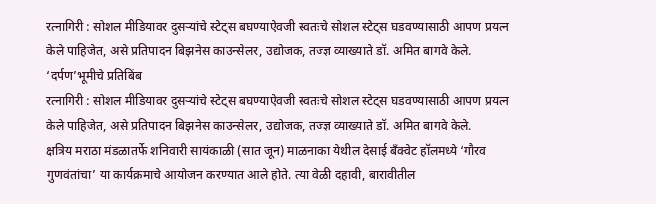रत्नागिरी : सोशल मीडियावर दुसऱ्यांचे स्टेट्स बघण्याऐवजी स्वतःचे सोशल स्टेट्स घडवण्यासाठी आपण प्रयत्न केले पाहिजेत, असे प्रतिपादन बिझनेस काउन्सेलर, उद्योजक, तज्ज्ञ व्याख्याते डॉ. अमित बागवे केले.
‘दर्पण’भूमीचे प्रतिबिंब
रत्नागिरी : सोशल मीडियावर दुसऱ्यांचे स्टेट्स बघण्याऐवजी स्वतःचे सोशल स्टेट्स घडवण्यासाठी आपण प्रयत्न केले पाहिजेत, असे प्रतिपादन बिझनेस काउन्सेलर, उद्योजक, तज्ज्ञ व्याख्याते डॉ. अमित बागवे केले.
क्षत्रिय मराठा मंडळातर्फे शनिवारी सायंकाळी (सात जून) माळनाका येथील देसाई बॅंक्वेट हॉलमध्ये ‘गौरव गुणवंतांचा’ या कार्यक्रमाचे आयोजन करण्यात आले होते. त्या वेळी दहावी, बारावीतील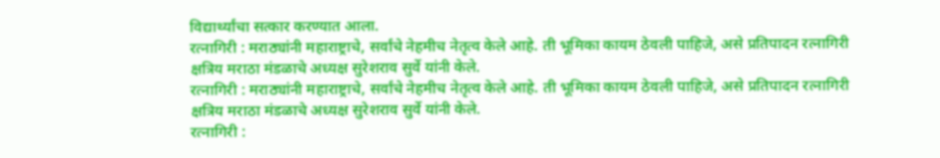विद्यार्थ्यांचा सत्कार करण्यात आला.
रत्नागिरी : मराठ्यांनी महाराष्ट्राचे, सर्वांचे नेहमीच नेतृत्व केले आहे. ती भूमिका कायम ठेवली पाहिजे, असे प्रतिपादन रत्नागिरी क्षत्रिय मराठा मंडळाचे अध्यक्ष सुरेशराव सुर्वे यांनी केले.
रत्नागिरी : मराठ्यांनी महाराष्ट्राचे, सर्वांचे नेहमीच नेतृत्व केले आहे. ती भूमिका कायम ठेवली पाहिजे, असे प्रतिपादन रत्नागिरी क्षत्रिय मराठा मंडळाचे अध्यक्ष सुरेशराव सुर्वे यांनी केले.
रत्नागिरी :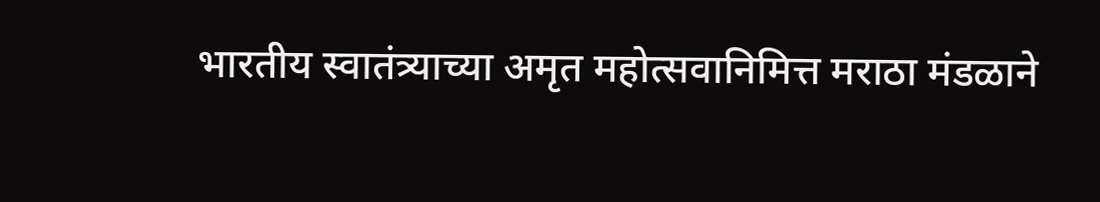भारतीय स्वातंत्र्याच्या अमृत महोत्सवानिमित्त मराठा मंडळाने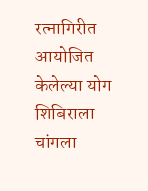रत्नागिरीत आयोजित केलेल्या योग शिबिराला चांगला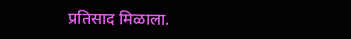प्रतिसाद मिळाला.